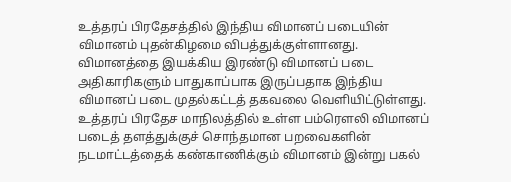உத்தரப் பிரதேசத்தில் இந்திய விமானப் படையின் விமானம் புதன்கிழமை விபத்துக்குள்ளானது.
விமானத்தை இயக்கிய இரண்டு விமானப் படை அதிகாரிகளும் பாதுகாப்பாக இருப்பதாக இந்திய விமானப் படை முதல்கட்டத் தகவலை வெளியிட்டுள்ளது.
உத்தரப் பிரதேச மாநிலத்தில் உள்ள பம்ரெளலி விமானப் படைத் தளத்துக்குச் சொந்தமான பறவைகளின் நடமாட்டத்தைக் கண்காணிக்கும் விமானம் இன்று பகல்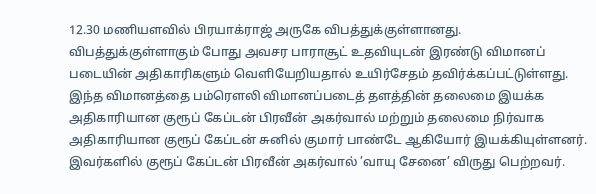12.30 மணியளவில் பிரயாக்ராஜ் அருகே விபத்துக்குள்ளானது.
விபத்துக்குள்ளாகும் போது அவசர பாராசூட் உதவியுடன் இரண்டு விமானப் படையின் அதிகாரிகளும் வெளியேறியதால் உயிர்சேதம் தவிர்க்கப்பட்டுள்ளது.
இந்த விமானத்தை பம்ரௌலி விமானப்படைத் தளத்தின் தலைமை இயக்க அதிகாரியான குரூப் கேப்டன் பிரவீன் அகர்வால் மற்றும் தலைமை நிர்வாக அதிகாரியான குரூப் கேப்டன் சுனில் குமார் பாண்டே ஆகியோர் இயக்கியுள்ளனர். இவர்களில் குரூப் கேப்டன் பிரவீன் அகர்வால் ’வாயு சேனை’ விருது பெற்றவர்.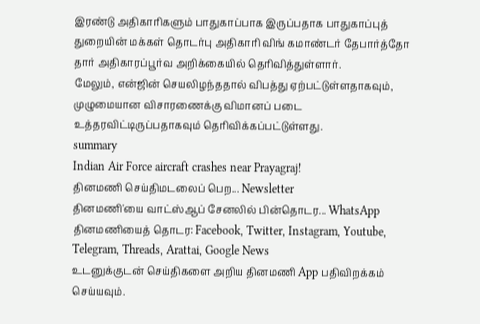இரண்டு அதிகாரிகளும் பாதுகாப்பாக இருப்பதாக பாதுகாப்புத் துறையின் மக்கள் தொடர்பு அதிகாரி விங் கமாண்டர் தேபார்த்தோ தார் அதிகாரப்பூர்வ அறிக்கையில் தெரிவித்துள்ளார்.
மேலும், என்ஜின் செயலிழந்ததால் விபத்து ஏற்பட்டுள்ளதாகவும், முழுமையான விசாரணைக்கு விமானப் படை உத்தரவிட்டிருப்பதாகவும் தெரிவிக்கப்பட்டுள்ளது.
summary
Indian Air Force aircraft crashes near Prayagraj!
தினமணி செய்திமடலைப் பெற... Newsletter
தினமணி'யை வாட்ஸ்ஆப் சேனலில் பின்தொடர... WhatsApp
தினமணியைத் தொடர: Facebook, Twitter, Instagram, Youtube, Telegram, Threads, Arattai, Google News
உடனுக்குடன் செய்திகளை அறிய தினமணி App பதிவிறக்கம் செய்யவும்.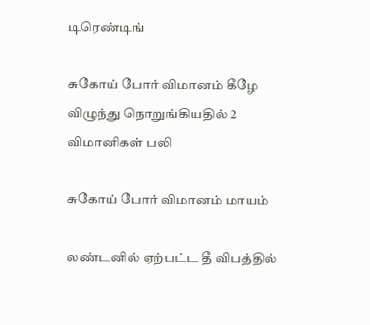டிரெண்டிங்

சுகோய் போர் விமானம் கீழே விழுந்து நொறுங்கியதில் 2 விமானிகள் பலி

சுகோய் போர் விமானம் மாயம்

லண்டனில் ஏற்பட்ட தீ விபத்தில்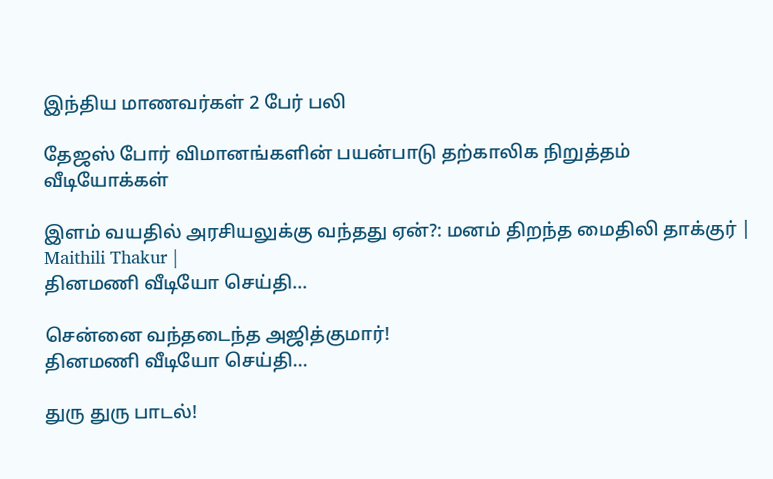இந்திய மாணவர்கள் 2 பேர் பலி

தேஜஸ் போர் விமானங்களின் பயன்பாடு தற்காலிக நிறுத்தம்
வீடியோக்கள்

இளம் வயதில் அரசியலுக்கு வந்தது ஏன்?: மனம் திறந்த மைதிலி தாக்குர் | Maithili Thakur |
தினமணி வீடியோ செய்தி...

சென்னை வந்தடைந்த அஜித்குமார்!
தினமணி வீடியோ செய்தி...

துரு துரு பாடல்!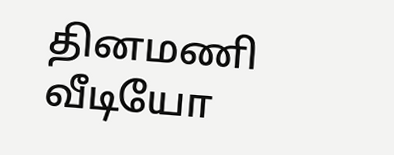தினமணி வீடியோ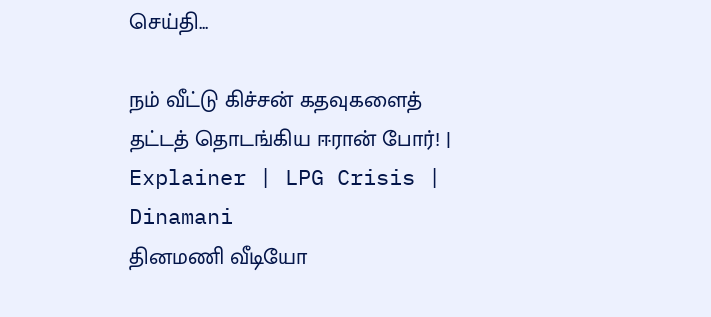செய்தி...

நம் வீட்டு கிச்சன் கதவுகளைத் தட்டத் தொடங்கிய ஈரான் போர்! | Explainer | LPG Crisis | Dinamani
தினமணி வீடியோ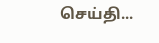செய்தி...